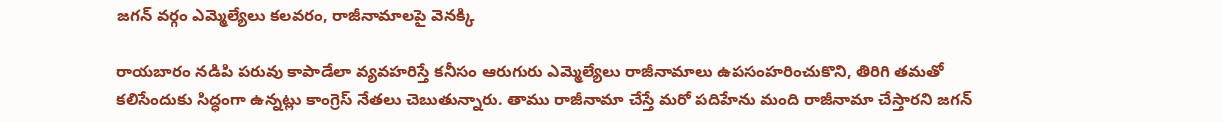జగన్ వర్గం ఎమ్మెల్యేలు కలవరం, రాజీనామాలపై వెనక్కి

రాయబారం నడిపి పరువు కాపాడేలా వ్యవహరిస్తే కనీసం ఆరుగురు ఎమ్మెల్యేలు రాజీనామాలు ఉపసంహరించుకొని, తిరిగి తమతో కలిసేందుకు సిద్ధంగా ఉన్నట్లు కాంగ్రెస్ నేతలు చెబుతున్నారు. తాము రాజీనామా చేస్తే మరో పదిహేను మంది రాజీనామా చేస్తారని జగన్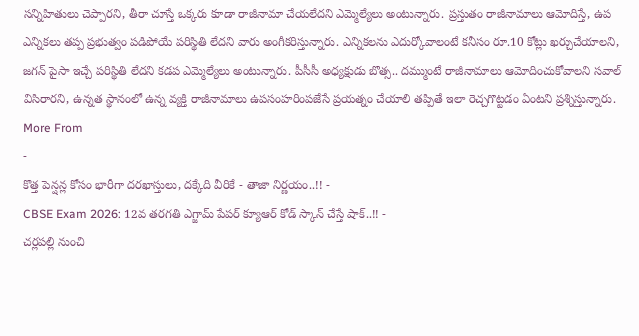సన్నిహితులు చెప్పారని, తీరా చూస్తే ఒక్కరు కూడా రాజీనామా చేయలేదని ఎమ్మెల్యేలు అంటున్నారు. ప్రస్తుతం రాజీనామాలు ఆమోదిస్తే, ఉప ఎన్నికలు తప్ప ప్రభుత్వం పడిపోయే పరిస్థితి లేదని వారు అంగీకరిస్తున్నారు. ఎన్నికలను ఎదుర్కోవాలంటే కనీసం రూ.10 కోట్లు ఖర్చుచేయాలని, జగన్ పైసా ఇచ్చే పరిస్థితి లేదని కడప ఎమ్మెల్యేలు అంటున్నారు. పీసీసీ అధ్యక్షుడు బొత్స.. దమ్ముంటే రాజీనామాలు ఆమోదించుకోవాలని సవాల్ విసిరారని, ఉన్నత స్థానంలో ఉన్న వ్యక్తి రాజీనామాలు ఉపసంహరింపజేసే ప్రయత్నం చేయాలి తప్పితే ఇలా రెచ్చగొట్టడం ఏంటని ప్రశ్నిస్తున్నారు.
More From
-
కొత్త పెన్షన్ల కోసం భారీగా దరఖాస్తులు, దక్కేది వీరికే - తాజా నిర్ణయం..!! -
CBSE Exam 2026: 12వ తరగతి ఎగ్జామ్ పేపర్ క్యూఆర్ కోడ్ స్కాన్ చేస్తే షాక్..!! -
చర్లపల్లి నుంచి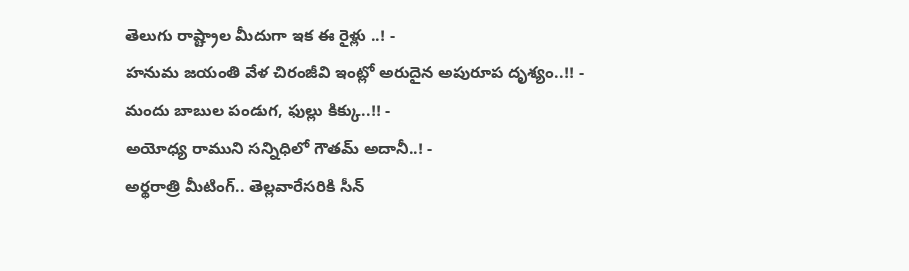తెలుగు రాష్ట్రాల మీదుగా ఇక ఈ రైళ్లు ..! -
హనుమ జయంతి వేళ చిరంజీవి ఇంట్లో అరుదైన అపురూప దృశ్యం..!! -
మందు బాబుల పండుగ, ఫుల్లు కిక్కు..!! -
అయోధ్య రాముని సన్నిధిలో గౌతమ్ అదానీ..! -
అర్థరాత్రి మీటింగ్.. తెల్లవారేసరికి సీన్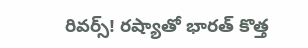రివర్స్! రష్యాతో భారత్ కొత్త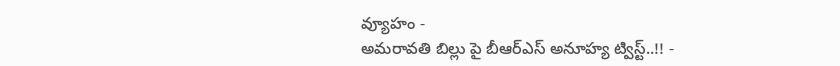వ్యూహం -
అమరావతి బిల్లు పై బీఆర్ఎస్ అనూహ్య ట్విస్ట్..!! -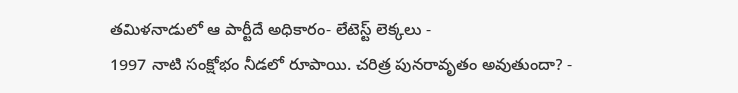తమిళనాడులో ఆ పార్టీదే అధికారం- లేటెస్ట్ లెక్కలు -
1997 నాటి సంక్షోభం నీడలో రూపాయి. చరిత్ర పునరావృతం అవుతుందా? -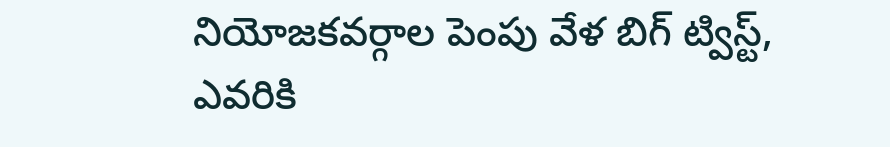నియోజకవర్గాల పెంపు వేళ బిగ్ ట్విస్ట్, ఎవరికి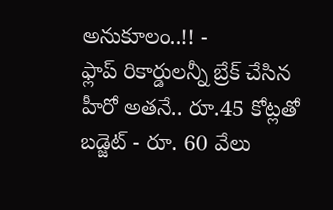అనుకూలం..!! -
ఫ్లాప్ రికార్డులన్నీ బ్రేక్ చేసిన హీరో అతనే.. రూ.45 కోట్లతో బడ్జెట్ - రూ. 60 వేలు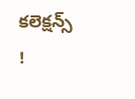కలెక్షన్స్ !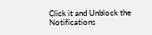Click it and Unblock the Notifications